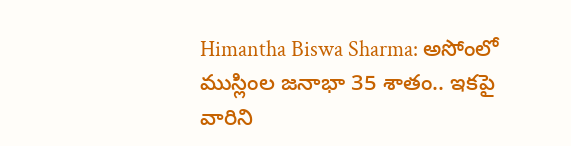Himantha Biswa Sharma: అసోంలో ముస్లింల జ‌నాభా 35 శాతం.. ఇక‌పై వారిని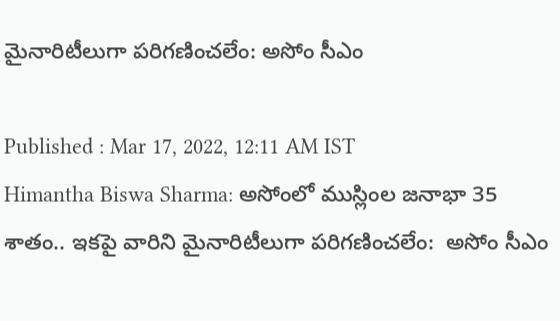మైనారిటీలుగా ప‌రిగ‌ణించ‌లేం: అసోం సీఎం

Published : Mar 17, 2022, 12:11 AM IST
Himantha Biswa Sharma: అసోంలో ముస్లింల జ‌నాభా 35 శాతం.. ఇక‌పై వారిని మైనారిటీలుగా ప‌రిగ‌ణించ‌లేం:  అసోం సీఎం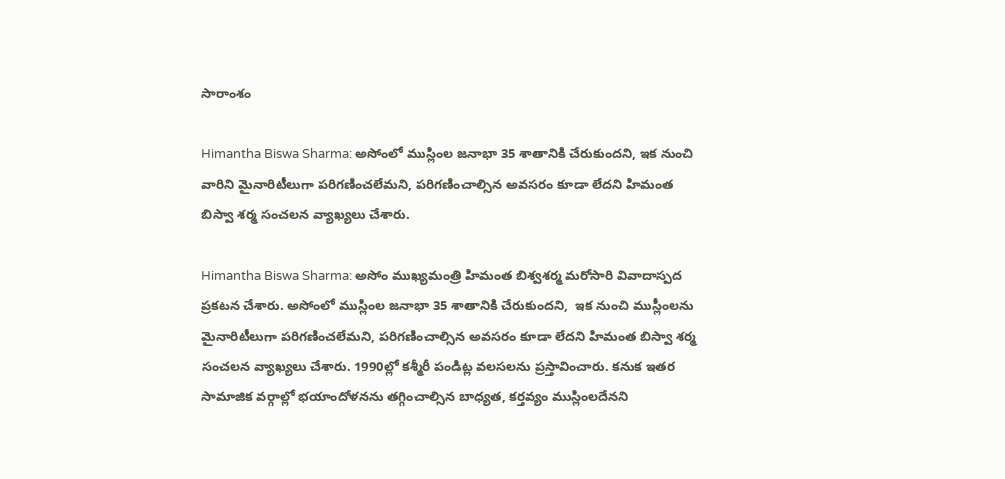సారాంశం

Himantha Biswa Sharma: అసోంలో ముస్లింల జ‌నాభా 35 శాతానికి చేరుకుంద‌ని, ఇక నుంచి వారిని మైనారిటీలుగా పరిగణించలేమని, ప‌రిగణించాల్సిన అవ‌స‌రం కూడా లేద‌ని హిమంత బిస్వా శర్మ సంచ‌ల‌న వ్యాఖ్య‌లు చేశారు.

Himantha Biswa Sharma: అసోం ముఖ్య‌మంత్రి హిమంత బిశ్వ‌శ‌ర్మ మ‌రోసారి వివాదాస్ప‌ద ప్ర‌క‌ట‌న చేశారు. అసోంలో ముస్లింల జ‌నాభా 35 శాతానికి చేరుకుంద‌ని,  ఇక నుంచి ముస్లీంల‌ను  మైనారిటీలుగా పరిగణించలేమని, ప‌రిగణించాల్సిన అవ‌స‌రం కూడా లేద‌ని హిమంత బిస్వా శర్మ సంచ‌ల‌న వ్యాఖ్య‌లు చేశారు. 1990ల్లో క‌శ్మీరీ పండిట్ల వ‌ల‌స‌ల‌ను ప్రస్తావించారు. క‌నుక ఇత‌ర సామాజిక వ‌ర్గాల్లో భ‌యాందోళ‌న‌ను త‌గ్గించాల్సిన బాధ్య‌త, క‌ర్త‌వ్యం ముస్లింల‌దేన‌ని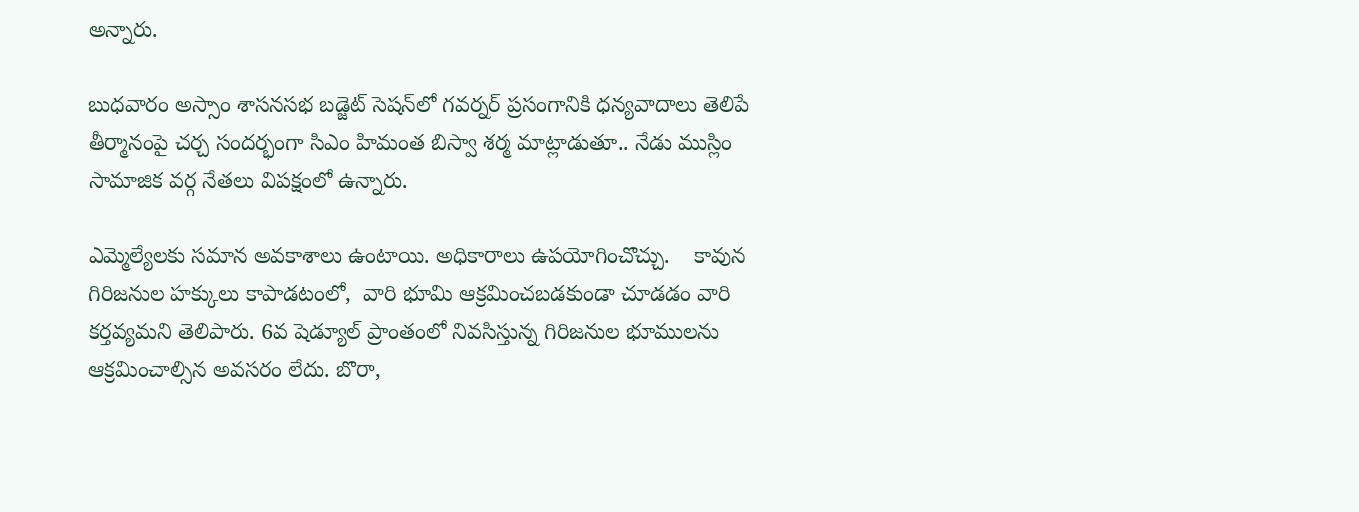అన్నారు.

బుధ‌వారం అస్సాం శాసనసభ బడ్జెట్ సెషన్‌లో గవర్నర్ ప్ర‌సంగానికి ధ‌న్య‌వాదాలు తెలిపే తీర్మానంపై చ‌ర్చ‌ సందర్భంగా సిఎం హిమంత బిస్వా శర్మ మాట్లాడుతూ.. నేడు ముస్లిం సామాజిక వ‌ర్గ నేత‌లు విప‌క్షంలో ఉన్నారు.

ఎమ్మెల్యేల‌కు స‌మాన అవ‌కాశాలు ఉంటాయి. అధికారాలు ఉప‌యోగించొచ్చు.    కావున గిరిజనుల హక్కులు కాపాడ‌టంలో,  వారి భూమి ఆక్రమించబడకుండా చూడడం వారి కర్తవ్యమ‌ని తెలిపారు. 6వ షెడ్యూల్ ప్రాంతంలో నివ‌సిస్తున్న గిరిజ‌నుల భూముల‌ను ఆక్రమించాల్సిన అవసరం లేదు. బొరా,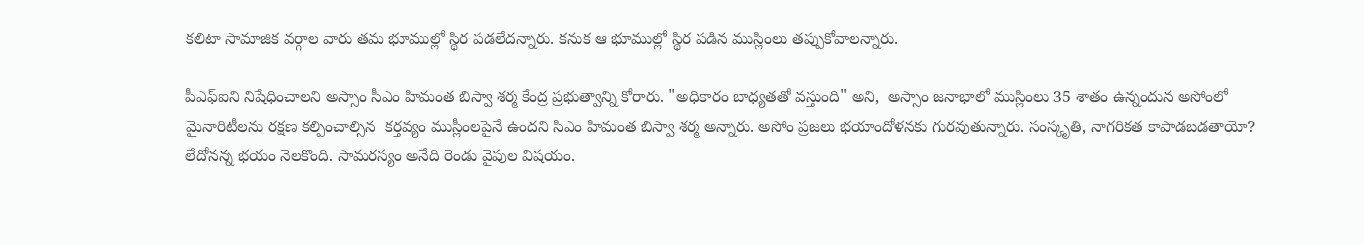క‌లిటా సామాజిక వ‌ర్గాల వారు త‌మ భూముల్లో స్థిర ప‌డ‌లేద‌న్నారు. క‌నుక ఆ భూముల్లో స్థిర ప‌డిన ముస్లింలు త‌ప్పుకోవాల‌న్నారు.

పీఎఫ్‌ఐని నిషేధించాలని అస్సాం సీఎం హిమంత బిస్వా శర్మ కేంద్ర ప్రభుత్వాన్ని కోరారు. "అధికారం బాధ్యతతో వస్తుంది" అని,  అస్సాం జనాభాలో ముస్లింలు 35 శాతం ఉన్నందున అసోంలో   మైనారిటీలను రక్షణ కల్పించాల్సిన  కర్తవ్యం ముస్లీంల‌పైనే ఉంద‌ని సిఎం హిమంత బిస్వా శర్మ అన్నారు. అసోం ప్రజలు భయాందోళనకు గురవుతున్నారు. సంస్కృతి, నాగరికత కాపాడబడతాయో? లేదోనన్న భయం నెలకొంది. సామరస్యం అనేది రెండు వైపుల విషయం.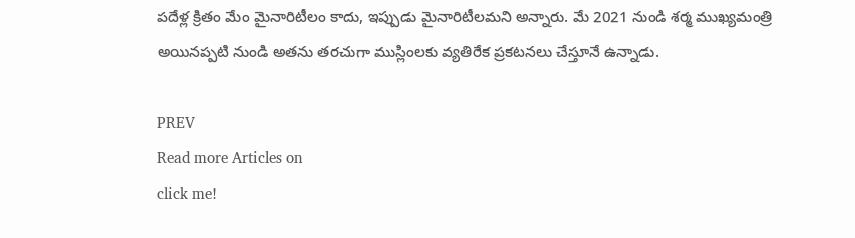పదేళ్ల క్రితం మేం మైనారిటీలం కాదు, ఇప్పుడు మైనారిటీలమ‌ని అన్నారు. మే 2021 నుండి శర్మ ముఖ్యమంత్రి అయినప్పటి నుండి అతను తరచుగా ముస్లింలకు వ్యతిరేక ప్రకటనలు చేస్తూనే ఉన్నాడు.

PREV
Read more Articles on
click me!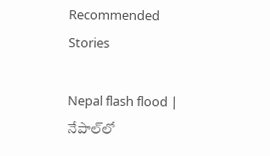Recommended Stories

Nepal flash flood | నేపాల్‌లో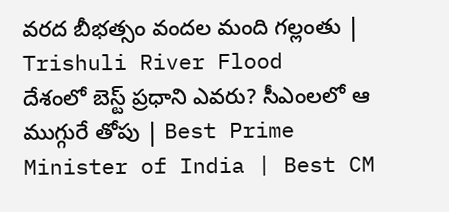వరద బీభత్సం వందల మంది గల్లంతు | Trishuli River Flood
దేశంలో బెస్ట్ ప్రధాని ఎవరు? సీఎంలలో ఆ ముగ్గురే తోపు | Best Prime Minister of India | Best CM